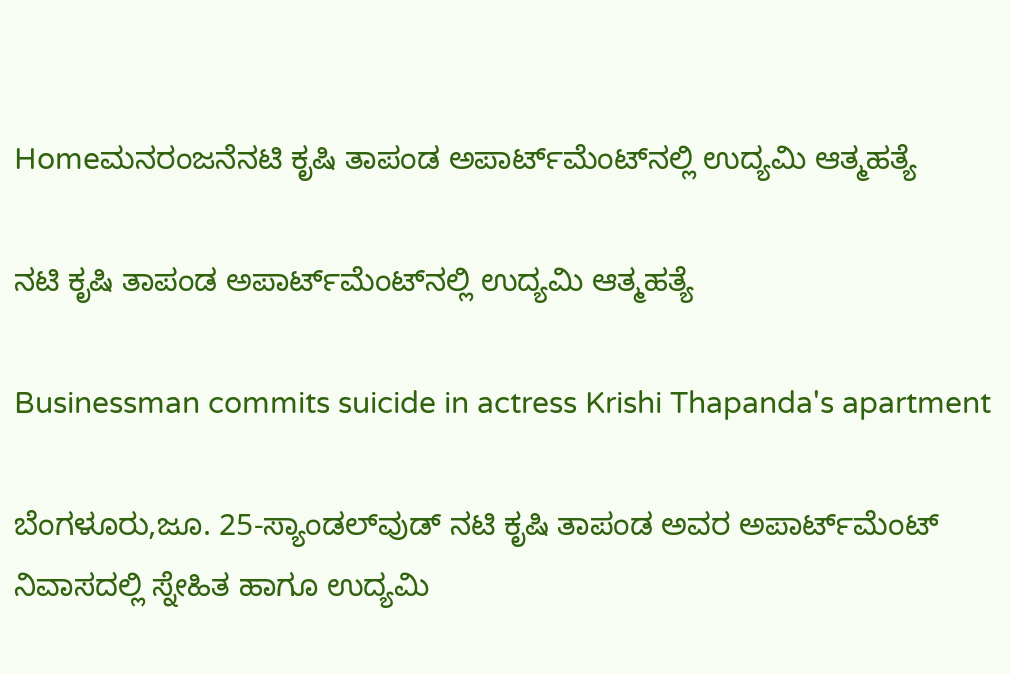Homeಮನರಂಜನೆನಟಿ ಕೃಷಿ ತಾಪಂಡ ಅಪಾರ್ಟ್‌ಮೆಂಟ್‌ನಲ್ಲಿ ಉದ್ಯಮಿ ಆತ್ಮಹತ್ಯೆ

ನಟಿ ಕೃಷಿ ತಾಪಂಡ ಅಪಾರ್ಟ್‌ಮೆಂಟ್‌ನಲ್ಲಿ ಉದ್ಯಮಿ ಆತ್ಮಹತ್ಯೆ

Businessman commits suicide in actress Krishi Thapanda's apartment

ಬೆಂಗಳೂರು,ಜೂ. 25-ಸ್ಯಾಂಡಲ್‌ವುಡ್‌ ನಟಿ ಕೃಷಿ ತಾಪಂಡ ಅವರ ಅಪಾರ್ಟ್‌ಮೆಂಟ್‌ ನಿವಾಸದಲ್ಲಿ ಸ್ನೇಹಿತ ಹಾಗೂ ಉದ್ಯಮಿ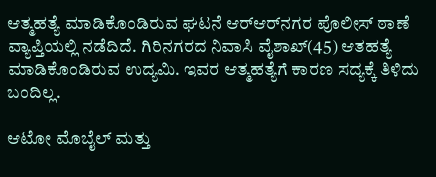ಆತ್ಮಹತ್ಯೆ ಮಾಡಿಕೊಂಡಿರುವ ಘಟನೆ ಆರ್‌ಆರ್‌ನಗರ ಪೊಲೀಸ್‌‍ ಠಾಣೆ ವ್ಯಾಪ್ತಿಯಲ್ಲಿ ನಡೆದಿದೆ. ಗಿರಿನಗರದ ನಿವಾಸಿ ವೈಶಾಖ್‌(45) ಆತಹತ್ಯೆ ಮಾಡಿಕೊಂಡಿರುವ ಉದ್ಯಮಿ. ಇವರ ಆತ್ಮಹತ್ಯೆಗೆ ಕಾರಣ ಸದ್ಯಕ್ಕೆ ತಿಳಿದು ಬಂದಿಲ್ಲ.

ಆಟೋ ಮೊಬೈಲ್‌ ಮತ್ತು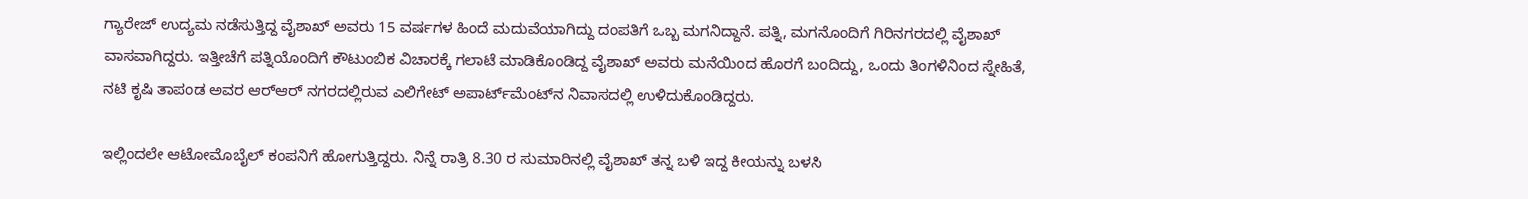ಗ್ಯಾರೇಜ್‌ ಉದ್ಯಮ ನಡೆಸುತ್ತಿದ್ದ ವೈಶಾಖ್‌ ಅವರು 15 ವರ್ಷಗಳ ಹಿಂದೆ ಮದುವೆಯಾಗಿದ್ದು ದಂಪತಿಗೆ ಒಬ್ಬ ಮಗನಿದ್ದಾನೆ. ಪತ್ನಿ, ಮಗನೊಂದಿಗೆ ಗಿರಿನಗರದಲ್ಲಿ ವೈಶಾಖ್‌ ವಾಸವಾಗಿದ್ದರು. ಇತ್ತೀಚೆಗೆ ಪತ್ನಿಯೊಂದಿಗೆ ಕೌಟುಂಬಿಕ ವಿಚಾರಕ್ಕೆ ಗಲಾಟೆ ಮಾಡಿಕೊಂಡಿದ್ದ ವೈಶಾಖ್‌ ಅವರು ಮನೆಯಿಂದ ಹೊರಗೆ ಬಂದಿದ್ದು, ಒಂದು ತಿಂಗಳಿನಿಂದ ಸ್ನೇಹಿತೆ, ನಟಿ ಕೃಷಿ ತಾಪಂಡ ಅವರ ಆರ್‌ಆರ್‌ ನಗರದಲ್ಲಿರುವ ಎಲಿಗೇಟ್‌ ಅಪಾರ್ಟ್‌ಮೆಂಟ್‌ನ ನಿವಾಸದಲ್ಲಿ ಉಳಿದುಕೊಂಡಿದ್ದರು.

ಇಲ್ಲಿಂದಲೇ ಆಟೋಮೊಬೈಲ್‌ ಕಂಪನಿಗೆ ಹೋಗುತ್ತಿದ್ದರು. ನಿನ್ನೆ ರಾತ್ರಿ 8.30 ರ ಸುಮಾರಿನಲ್ಲಿ ವೈಶಾಖ್‌ ತನ್ನ ಬಳಿ ಇದ್ದ ಕೀಯನ್ನು ಬಳಸಿ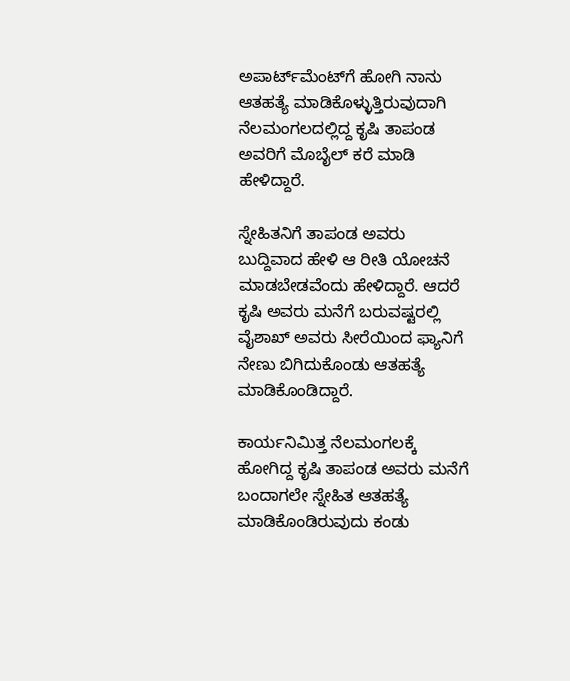ಅಪಾರ್ಟ್‌ಮೆಂಟ್‌ಗೆ ಹೋಗಿ ನಾನು ಆತಹತ್ಯೆ ಮಾಡಿಕೊಳ್ಳುತ್ತಿರುವುದಾಗಿ ನೆಲಮಂಗಲದಲ್ಲಿದ್ದ ಕೃಷಿ ತಾಪಂಡ ಅವರಿಗೆ ಮೊಬೈಲ್‌ ಕರೆ ಮಾಡಿ ಹೇಳಿದ್ದಾರೆ.

ಸ್ನೇಹಿತನಿಗೆ ತಾಪಂಡ ಅವರು ಬುದ್ದಿವಾದ ಹೇಳಿ ಆ ರೀತಿ ಯೋಚನೆ ಮಾಡಬೇಡವೆಂದು ಹೇಳಿದ್ದಾರೆ. ಆದರೆ ಕೃಷಿ ಅವರು ಮನೆಗೆ ಬರುವಷ್ಟರಲ್ಲಿ ವೈಶಾಖ್‌ ಅವರು ಸೀರೆಯಿಂದ ಫ್ಯಾನಿಗೆ ನೇಣು ಬಿಗಿದುಕೊಂಡು ಆತಹತ್ಯೆ ಮಾಡಿಕೊಂಡಿದ್ದಾರೆ.

ಕಾರ್ಯನಿಮಿತ್ತ ನೆಲಮಂಗಲಕ್ಕೆ ಹೋಗಿದ್ದ ಕೃಷಿ ತಾಪಂಡ ಅವರು ಮನೆಗೆ ಬಂದಾಗಲೇ ಸ್ನೇಹಿತ ಆತಹತ್ಯೆ ಮಾಡಿಕೊಂಡಿರುವುದು ಕಂಡು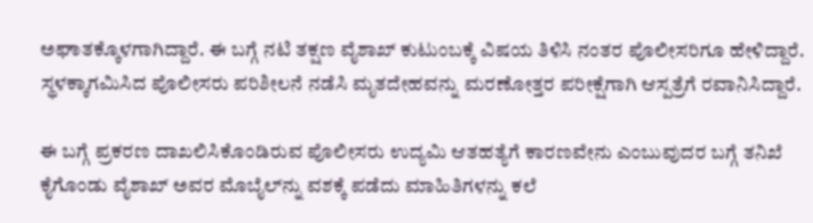ಅಘಾತಕ್ಕೊಳಗಾಗಿದ್ದಾರೆ. ಈ ಬಗ್ಗೆ ನಟಿ ತಕ್ಷಣ ವೈಶಾಖ್‌ ಕುಟುಂಬಕ್ಕೆ ವಿಷಯ ತಿಳಿಸಿ ನಂತರ ಪೊಲೀಸರಿಗೂ ಹೇಳಿದ್ದಾರೆ. ಸ್ಥಳಕ್ಕಾಗಮಿಸಿದ ಪೊಲೀಸರು ಪರಿಶೀಲನೆ ನಡೆಸಿ ಮೃತದೇಹವನ್ನು ಮರಣೋತ್ತರ ಪರೀಕ್ಷೆಗಾಗಿ ಆಸ್ಪತ್ರೆಗೆ ರವಾನಿಸಿದ್ದಾರೆ.

ಈ ಬಗ್ಗೆ ಪ್ರಕರಣ ದಾಖಲಿಸಿಕೊಂಡಿರುವ ಪೊಲೀಸರು ಉದ್ಯಮಿ ಆತಹತ್ಯೆಗೆ ಕಾರಣವೇನು ಎಂಬುವುದರ ಬಗ್ಗೆ ತನಿಖೆ ಕೈಗೊಂಡು ವೈಶಾಖ್‌ ಅವರ ಮೊಬೈಲ್‌ನ್ನು ವಶಕ್ಕೆ ಪಡೆದು ಮಾಹಿತಿಗಳನ್ನು ಕಲೆ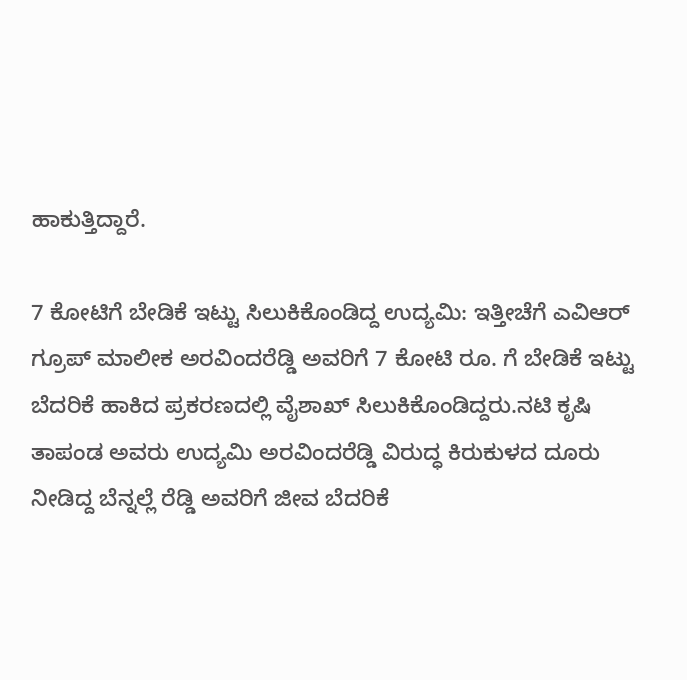ಹಾಕುತ್ತಿದ್ದಾರೆ.

7 ಕೋಟಿಗೆ ಬೇಡಿಕೆ ಇಟ್ಟು ಸಿಲುಕಿಕೊಂಡಿದ್ದ ಉದ್ಯಮಿ: ಇತ್ತೀಚೆಗೆ ಎವಿಆರ್‌ ಗ್ರೂಪ್‌ ಮಾಲೀಕ ಅರವಿಂದರೆಡ್ಡಿ ಅವರಿಗೆ 7 ಕೋಟಿ ರೂ. ಗೆ ಬೇಡಿಕೆ ಇಟ್ಟು ಬೆದರಿಕೆ ಹಾಕಿದ ಪ್ರಕರಣದಲ್ಲಿ ವೈಶಾಖ್‌ ಸಿಲುಕಿಕೊಂಡಿದ್ದರು.ನಟಿ ಕೃಷಿ ತಾಪಂಡ ಅವರು ಉದ್ಯಮಿ ಅರವಿಂದರೆಡ್ಡಿ ವಿರುದ್ಧ ಕಿರುಕುಳದ ದೂರು ನೀಡಿದ್ದ ಬೆನ್ನಲ್ಲೆ ರೆಡ್ಡಿ ಅವರಿಗೆ ಜೀವ ಬೆದರಿಕೆ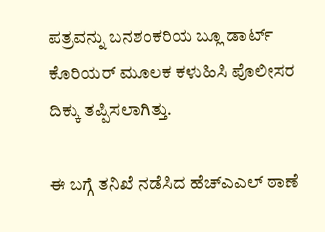ಪತ್ರವನ್ನು ಬನಶಂಕರಿಯ ಬ್ಲೂ ಡಾರ್ಟ್‌ ಕೊರಿಯರ್‌ ಮೂಲಕ ಕಳುಹಿಸಿ ಪೊಲೀಸರ ದಿಕ್ಕು ತಪ್ಪಿಸಲಾಗಿತ್ತು.

ಈ ಬಗ್ಗೆ ತನಿಖೆ ನಡೆಸಿದ ಹೆಚ್‌ಎಎಲ್‌ ಠಾಣೆ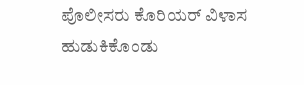ಪೊಲೀಸರು ಕೊರಿಯರ್‌ ವಿಳಾಸ ಹುಡುಕಿಕೊಂಡು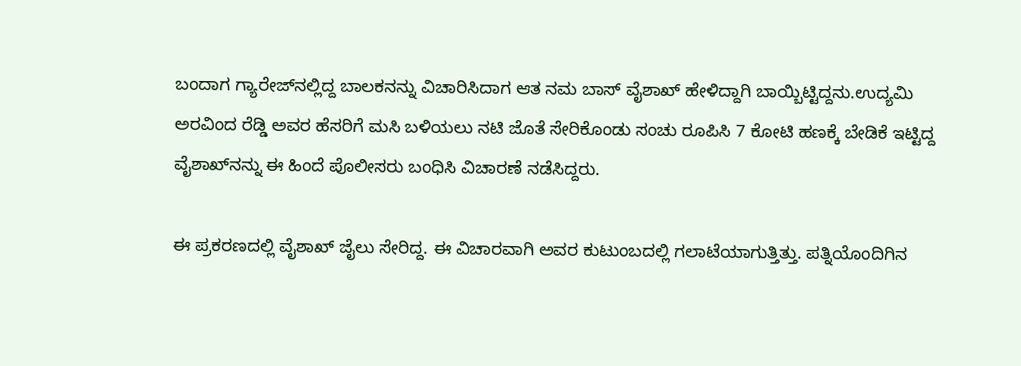ಬಂದಾಗ ಗ್ಯಾರೇಜ್‌ನಲ್ಲಿದ್ದ ಬಾಲಕನನ್ನು ವಿಚಾರಿಸಿದಾಗ ಆತ ನಮ ಬಾಸ್‌‍ ವೈಶಾಖ್‌ ಹೇಳಿದ್ದಾಗಿ ಬಾಯ್ಬಿಟ್ಟಿದ್ದನು.ಉದ್ಯಮಿ ಅರವಿಂದ ರೆಡ್ಡಿ ಅವರ ಹೆಸರಿಗೆ ಮಸಿ ಬಳಿಯಲು ನಟಿ ಜೊತೆ ಸೇರಿಕೊಂಡು ಸಂಚು ರೂಪಿಸಿ 7 ಕೋಟಿ ಹಣಕ್ಕೆ ಬೇಡಿಕೆ ಇಟ್ಟಿದ್ದ ವೈಶಾಖ್‌ನನ್ನು ಈ ಹಿಂದೆ ಪೊಲೀಸರು ಬಂಧಿಸಿ ವಿಚಾರಣೆ ನಡೆಸಿದ್ದರು.

ಈ ಪ್ರಕರಣದಲ್ಲಿ ವೈಶಾಖ್‌ ಜೈಲು ಸೇರಿದ್ದ. ಈ ವಿಚಾರವಾಗಿ ಅವರ ಕುಟುಂಬದಲ್ಲಿ ಗಲಾಟೆಯಾಗುತ್ತಿತ್ತು. ಪತ್ನಿಯೊಂದಿಗಿನ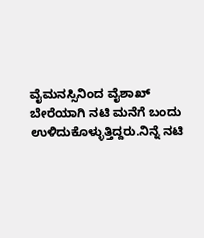ವೈಮನಸ್ಸಿನಿಂದ ವೈಶಾಖ್‌ ಬೇರೆಯಾಗಿ ನಟಿ ಮನೆಗೆ ಬಂದು ಉಳಿದುಕೊಳ್ಳುತ್ತಿದ್ದರು.ನಿನ್ನೆ ನಟಿ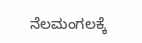ನೆಲಮಂಗಲಕ್ಕೆ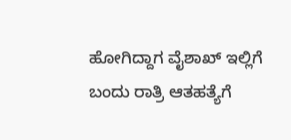ಹೋಗಿದ್ದಾಗ ವೈಶಾಖ್‌ ಇಲ್ಲಿಗೆ ಬಂದು ರಾತ್ರಿ ಆತಹತ್ಯೆಗೆ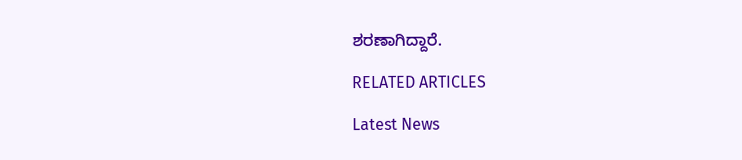ಶರಣಾಗಿದ್ದಾರೆ.

RELATED ARTICLES

Latest News